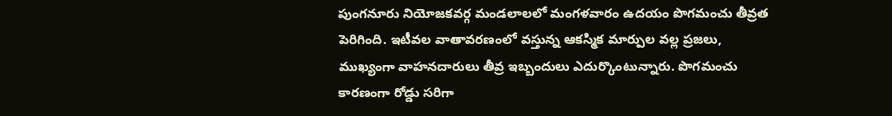పుంగనూరు నియోజకవర్గ మండలాలలో మంగళవారం ఉదయం పొగమంచు తీవ్రత పెరిగింది. ఇటీవల వాతావరణంలో వస్తున్న ఆకస్మిక మార్పుల వల్ల ప్రజలు, ముఖ్యంగా వాహనదారులు తీవ్ర ఇబ్బందులు ఎదుర్కొంటున్నారు. పొగమంచు కారణంగా రోడ్డు సరిగా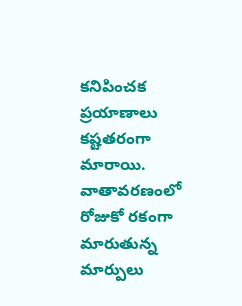కనిపించక ప్రయాణాలు కష్టతరంగా మారాయి.
వాతావరణంలో రోజుకో రకంగా మారుతున్న మార్పులు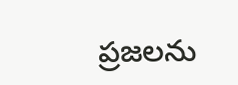ప్రజలను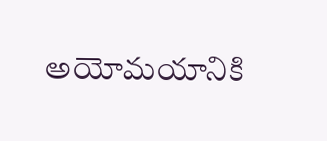అయోమయానికి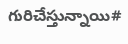గురిచేస్తున్నాయి#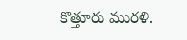కొత్తూరు మురళి.